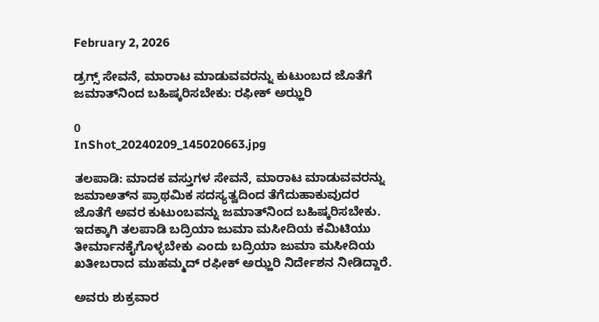February 2, 2026

ಡ್ರಗ್ಸ್ ಸೇವನೆ, ಮಾರಾಟ ಮಾಡುವವರನ್ನು ಕುಟುಂಬದ ಜೊತೆಗೆ ಜಮಾತ್‌ನಿಂದ ಬಹಿಷ್ಕರಿಸಬೇಕು: ರಫೀಕ್ ಅಝ್ಹರಿ

0
InShot_20240209_145020663.jpg

ತಲಪಾಡಿ: ಮಾದಕ ವಸ್ತುಗಳ ಸೇವನೆ, ಮಾರಾಟ ಮಾಡುವವರನ್ನು ಜಮಾಅತ್‌ನ ಪ್ರಾಥಮಿಕ ಸದಸ್ಯತ್ವದಿಂದ ತೆಗೆದುಹಾಕುವುದರ ಜೊತೆಗೆ ಅವರ ಕುಟುಂಬವನ್ನು ಜಮಾತ್‌ನಿಂದ ಬಹಿಷ್ಕರಿಸಬೇಕು. ಇದಕ್ಕಾಗಿ ತಲಪಾಡಿ ಬದ್ರಿಯಾ ಜುಮಾ ಮಸೀದಿಯ ಕಮಿಟಿಯು ತೀರ್ಮಾನಕೈಗೊಳ್ಳಬೇಕು ಎಂದು ಬದ್ರಿಯಾ ಜುಮಾ ಮಸೀದಿಯ ಖತೀಬರಾದ ಮುಹಮ್ಮದ್ ರಫೀಕ್ ಅಝ್ಹರಿ ನಿರ್ದೇಶನ ನೀಡಿದ್ದಾರೆ.

ಅವರು ಶುಕ್ರವಾರ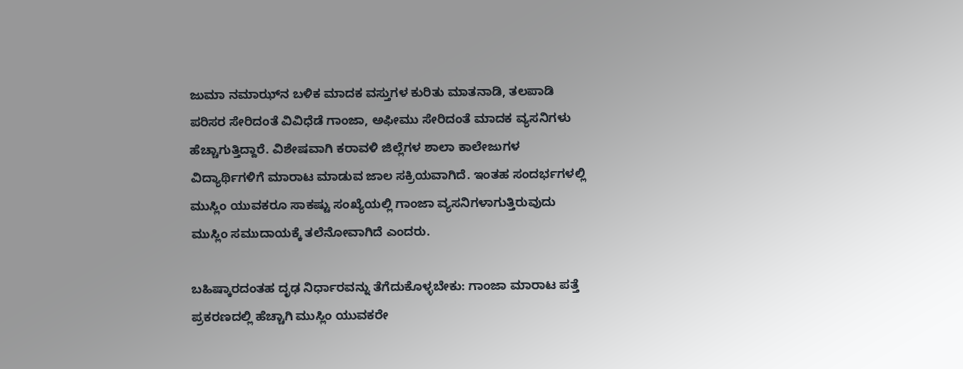ಜುಮಾ ನಮಾಝ್‌ನ ಬಳಿಕ ಮಾದಕ ವಸ್ತುಗಳ ಕುರಿತು ಮಾತನಾಡಿ, ತಲಪಾಡಿ ಪರಿಸರ ಸೇರಿದಂತೆ ವಿವಿಧೆಡೆ ಗಾಂಜಾ, ಅಫೀಮು ಸೇರಿದಂತೆ ಮಾದಕ ವ್ಯಸನಿಗಳು ಹೆಚ್ಚಾಗುತ್ತಿದ್ದಾರೆ. ವಿಶೇಷವಾಗಿ ಕರಾವಳಿ ಜಿಲ್ಲೆಗಳ ಶಾಲಾ ಕಾಲೇಜುಗಳ ವಿದ್ಯಾರ್ಥಿಗಳಿಗೆ ಮಾರಾಟ ಮಾಡುವ ಜಾಲ ಸಕ್ರಿಯವಾಗಿದೆ. ಇಂತಹ ಸಂದರ್ಭಗಳಲ್ಲಿ ಮುಸ್ಲಿಂ ಯುವಕರೂ ಸಾಕಷ್ಟು ಸಂಖ್ಯೆಯಲ್ಲಿ ಗಾಂಜಾ ವ್ಯಸನಿಗಳಾಗುತ್ತಿರುವುದು ಮುಸ್ಲಿಂ ಸಮುದಾಯಕ್ಕೆ ತಲೆನೋವಾಗಿದೆ ಎಂದರು.

ಬಹಿಷ್ಕಾರದಂತಹ ದೃಢ ನಿರ್ಧಾರವನ್ನು ತೆಗೆದುಕೊಳ್ಳಬೇಕು: ಗಾಂಜಾ ಮಾರಾಟ ಪತ್ತೆ ಪ್ರಕರಣದಲ್ಲಿ ಹೆಚ್ಚಾಗಿ ಮುಸ್ಲಿಂ ಯುವಕರೇ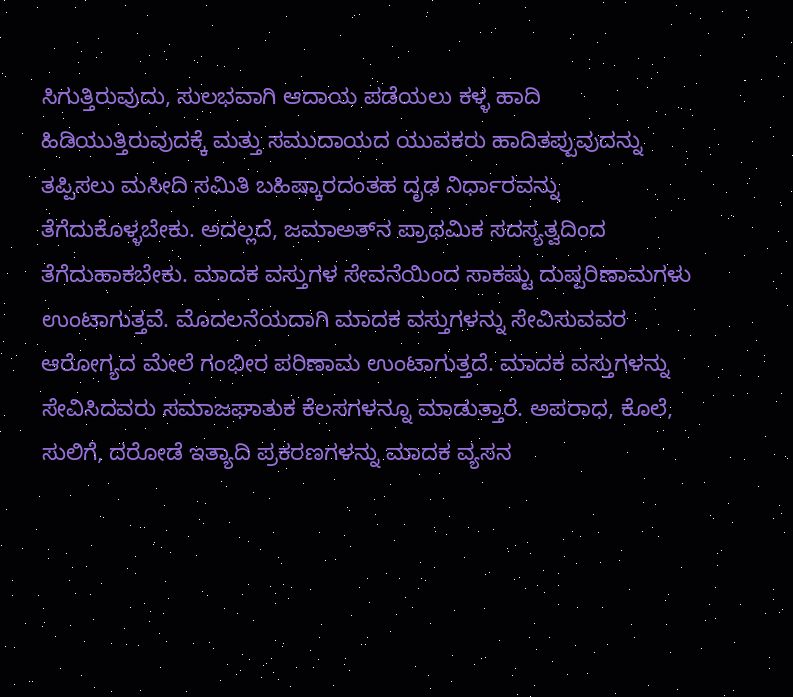ಸಿಗುತ್ತಿರುವುದು, ಸುಲಭವಾಗಿ ಆದಾಯ ಪಡೆಯಲು ಕಳ್ಳ ಹಾದಿ ಹಿಡಿಯುತ್ತಿರುವುದಕ್ಕೆ ಮತ್ತು ಸಮುದಾಯದ ಯುವಕರು ಹಾದಿತಪ್ಪುವುದನ್ನು ತಪ್ಪಿಸಲು ಮಸೀದಿ ಸಮಿತಿ ಬಹಿಷ್ಕಾರದಂತಹ ದೃಢ ನಿರ್ಧಾರವನ್ನು ತೆಗೆದುಕೊಳ್ಳಬೇಕು. ಅದಲ್ಲದೆ, ಜಮಾಅತ್‌ನ ಪ್ರಾಥಮಿಕ ಸದಸ್ಯತ್ವದಿಂದ ತೆಗೆದುಹಾಕಬೇಕು. ಮಾದಕ ವಸ್ತುಗಳ ಸೇವನೆಯಿಂದ ಸಾಕಷ್ಟು ದುಷ್ಪರಿಣಾಮಗಳು ಉಂಟಾಗುತ್ತವೆ. ಮೊದಲನೆಯದಾಗಿ ಮಾದಕ ವಸ್ತುಗಳನ್ನು ಸೇವಿಸುವವರ ಆರೋಗ್ಯದ ಮೇಲೆ ಗಂಭೀರ ಪರಿಣಾಮ ಉಂಟಾಗುತ್ತದೆ. ಮಾದಕ ವಸ್ತುಗಳನ್ನು ಸೇವಿಸಿದವರು ಸಮಾಜಘಾತುಕ ಕೆಲಸಗಳನ್ನೂ ಮಾಡುತ್ತಾರೆ. ಅಪರಾಧ, ಕೊಲೆ, ಸುಲಿಗೆ, ದರೋಡೆ ಇತ್ಯಾದಿ ಪ್ರಕರಣಗಳನ್ನು ಮಾದಕ ವ್ಯಸನ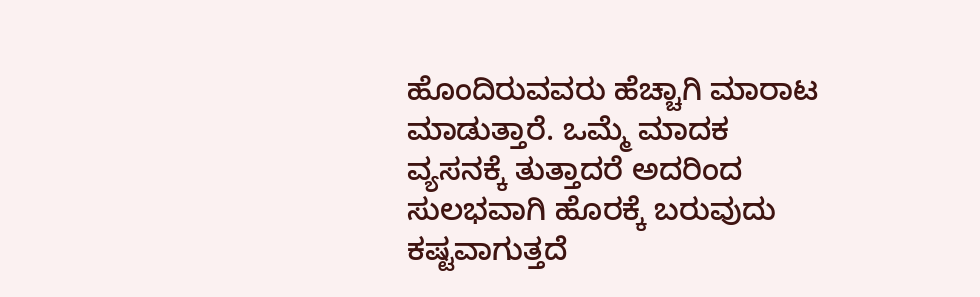ಹೊಂದಿರುವವರು ಹೆಚ್ಚಾಗಿ ಮಾರಾಟ ಮಾಡುತ್ತಾರೆ. ಒಮ್ಮೆ ಮಾದಕ ವ್ಯಸನಕ್ಕೆ ತುತ್ತಾದರೆ ಅದರಿಂದ ಸುಲಭವಾಗಿ ಹೊರಕ್ಕೆ ಬರುವುದು ಕಷ್ಟವಾಗುತ್ತದೆ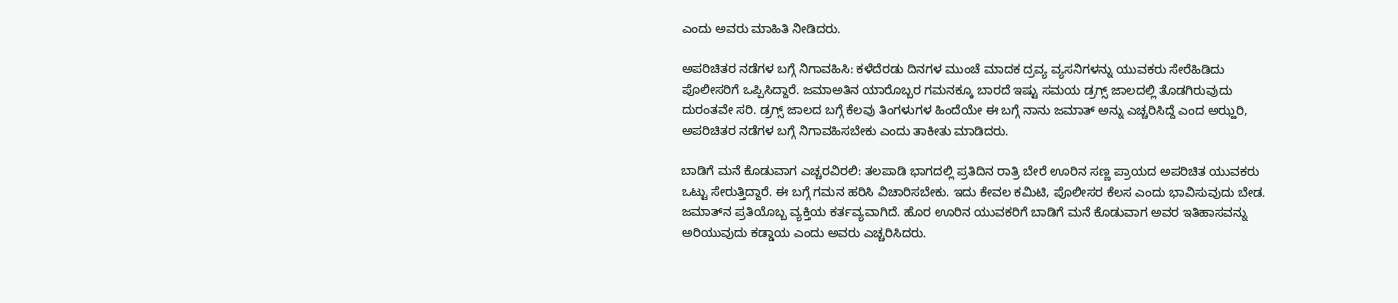ಎಂದು ಅವರು ಮಾಹಿತಿ ನೀಡಿದರು.

ಅಪರಿಚಿತರ ನಡೆಗಳ ಬಗ್ಗೆ ನಿಗಾವಹಿಸಿ: ಕಳೆದೆರಡು ದಿನಗಳ ಮುಂಚೆ ಮಾದಕ ದ್ರವ್ಯ ವ್ಯಸನಿಗಳನ್ನು ಯುವಕರು ಸೇರೆಹಿಡಿದು ಪೊಲೀಸರಿಗೆ ಒಪ್ಪಿಸಿದ್ದಾರೆ. ಜಮಾಅತಿನ ಯಾರೊಬ್ಬರ ಗಮನಕ್ಕೂ ಬಾರದೆ ಇಷ್ಟು ಸಮಯ ಡ್ರಗ್ಸ್ ಜಾಲದಲ್ಲಿ ತೊಡಗಿರುವುದು ದುರಂತವೇ ಸರಿ. ಡ್ರಗ್ಸ್ ಜಾಲದ ಬಗ್ಗೆ ಕೆಲವು ತಿಂಗಳುಗಳ ಹಿಂದೆಯೇ ಈ ಬಗ್ಗೆ ನಾನು ಜಮಾತ್ ಅನ್ನು ಎಚ್ಚರಿಸಿದ್ದೆ ಎಂದ ಅಝ್ಹರಿ, ಅಪರಿಚಿತರ ನಡೆಗಳ ಬಗ್ಗೆ ನಿಗಾವಹಿಸಬೇಕು ಎಂದು ತಾಕೀತು ಮಾಡಿದರು.

ಬಾಡಿಗೆ ಮನೆ ಕೊಡುವಾಗ ಎಚ್ಚರವಿರಲಿ: ತಲಪಾಡಿ ಭಾಗದಲ್ಲಿ ಪ್ರತಿದಿನ ರಾತ್ರಿ ಬೇರೆ ಊರಿನ ಸಣ್ಣ ಪ್ರಾಯದ ಅಪರಿಚಿತ ಯುವಕರು ಒಟ್ಟು ಸೇರುತ್ತಿದ್ದಾರೆ. ಈ ಬಗ್ಗೆ ಗಮನ ಹರಿಸಿ ವಿಚಾರಿಸಬೇಕು. ಇದು ಕೇವಲ ಕಮಿಟಿ, ಪೊಲೀಸರ ಕೆಲಸ ಎಂದು ಭಾವಿಸುವುದು ಬೇಡ. ಜಮಾತ್‌ನ ಪ್ರತಿಯೊಬ್ಬ ವ್ಯಕ್ತಿಯ ಕರ್ತವ್ಯವಾಗಿದೆ. ಹೊರ ಊರಿನ ಯುವಕರಿಗೆ ಬಾಡಿಗೆ ಮನೆ ಕೊಡುವಾಗ ಅವರ ಇತಿಹಾಸವನ್ನು ಅರಿಯುವುದು ಕಡ್ಡಾಯ ಎಂದು ಅವರು ಎಚ್ಚರಿಸಿದರು.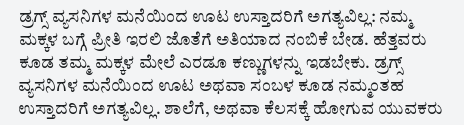ಡ್ರಗ್ಸ್ ವ್ಯಸನಿಗಳ ಮನೆಯಿಂದ ಊಟ ಉಸ್ತಾದರಿಗೆ ಅಗತ್ಯವಿಲ್ಲ: ನಮ್ಮ ಮಕ್ಕಳ ಬಗ್ಗೆ ಪ್ರೀತಿ ಇರಲಿ ಜೊತೆಗೆ ಅತಿಯಾದ ನಂಬಿಕೆ ಬೇಡ. ಹೆತ್ತವರು ಕೂಡ ತಮ್ಮ ಮಕ್ಕಳ ಮೇಲೆ ಎರಡೂ ಕಣ್ಣುಗಳನ್ನು ಇಡಬೇಕು. ಡ್ರಗ್ಸ್ ವ್ಯಸನಿಗಳ ಮನೆಯಿಂದ ಊಟ ಅಥವಾ ಸಂಬಳ ಕೂಡ ನಮ್ಮಂತಹ ಉಸ್ತಾದರಿಗೆ ಅಗತ್ಯವಿಲ್ಲ. ಶಾಲೆಗೆ, ಅಥವಾ ಕೆಲಸಕ್ಕೆ ಹೋಗುವ ಯುವಕರು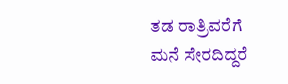ತಡ ರಾತ್ರಿವರೆಗೆ ಮನೆ ಸೇರದಿದ್ದರೆ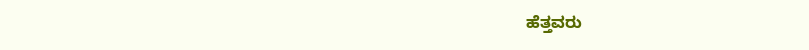ಹೆತ್ತವರು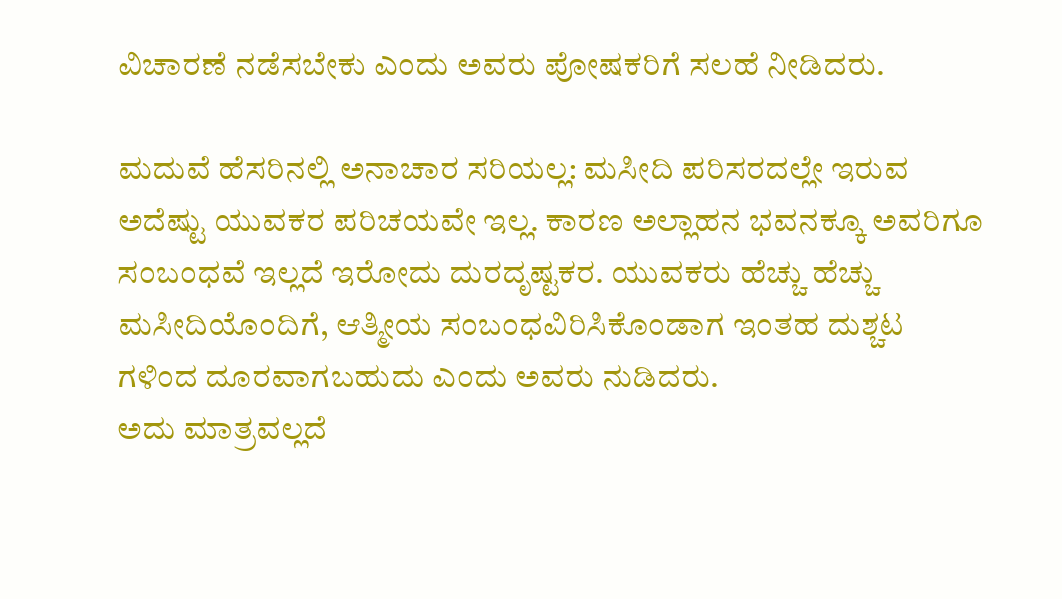ವಿಚಾರಣೆ ನಡೆಸಬೇಕು ಎಂದು ಅವರು ಪೋಷಕರಿಗೆ ಸಲಹೆ ನೀಡಿದರು.

ಮದುವೆ ಹೆಸರಿನಲ್ಲಿ ಅನಾಚಾರ ಸರಿಯಲ್ಲ: ಮಸೀದಿ ಪರಿಸರದಲ್ಲೇ ಇರುವ ಅದೆಷ್ಟು ಯುವಕರ ಪರಿಚಯವೇ ಇಲ್ಲ. ಕಾರಣ ಅಲ್ಲಾಹನ ಭವನಕ್ಕೂ ಅವರಿಗೂ ಸಂಬಂಧವೆ ಇಲ್ಲದೆ ಇರೋದು ದುರದೃಷ್ಟಕರ. ಯುವಕರು ಹೆಚ್ಚು ಹೆಚ್ಚು ಮಸೀದಿಯೊಂದಿಗೆ, ಆತ್ಮೀಯ ಸಂಬಂಧವಿರಿಸಿಕೊಂಡಾಗ ಇಂತಹ ದುಶ್ಚಟ ಗಳಿಂದ ದೂರವಾಗಬಹುದು ಎಂದು ಅವರು ನುಡಿದರು.
ಅದು ಮಾತ್ರವಲ್ಲದೆ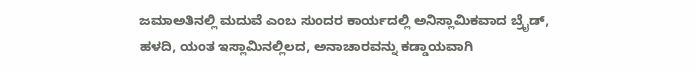ಜಮಾಅತಿನಲ್ಲಿ ಮದುವೆ ಎಂಬ ಸುಂದರ ಕಾರ್ಯದಲ್ಲಿ ಅನಿಸ್ಲಾಮಿಕವಾದ ಬ್ರೈಡ್, ಹಳದಿ, ಯಂತ ಇಸ್ಲಾಮಿನಲ್ಲಿಲದ, ಅನಾಚಾರವನ್ನು ಕಡ್ಡಾಯವಾಗಿ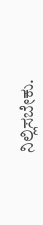ನಿಲ್ಲಿಸಬೇಕು.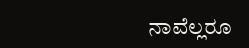ನಾವೆಲ್ಲರೂ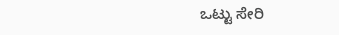ಒಟ್ಟು ಸೇರಿ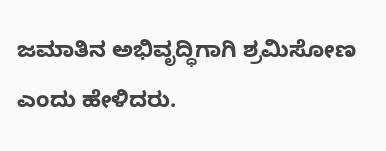ಜಮಾತಿನ ಅಭಿವೃದ್ಧಿಗಾಗಿ ಶ್ರಮಿಸೋಣ ಎಂದು ಹೇಳಿದರು.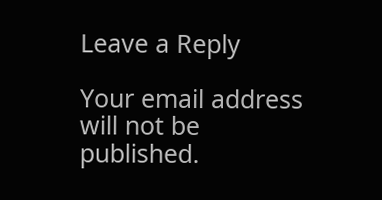Leave a Reply

Your email address will not be published.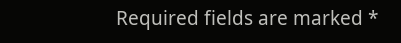Required fields are marked *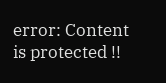error: Content is protected !!